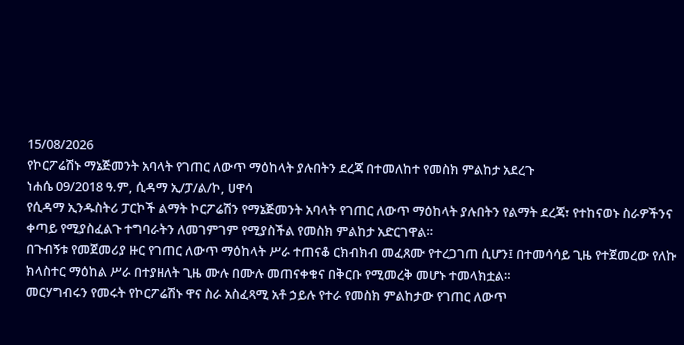15/08/2026
የኮርፖሬሽኑ ማኔጅመንት አባላት የገጠር ለውጥ ማዕከላት ያሉበትን ደረጃ በተመለከተ የመስክ ምልከታ አደረጉ
ነሐሴ 09/2018 ዓ.ም, ሲዳማ ኢ/ፓ/ል/ኮ, ሀዋሳ
የሲዳማ ኢንዱስትሪ ፓርኮች ልማት ኮርፖሬሽን የማኔጅመንት አባላት የገጠር ለውጥ ማዕከላት ያሉበትን የልማት ደረጃ፣ የተከናወኑ ስራዎችንና ቀጣይ የሚያስፈልጉ ተግባራትን ለመገምገም የሚያስችል የመስክ ምልከታ አድርገዋል።
በጉብኝቱ የመጀመሪያ ዙር የገጠር ለውጥ ማዕከላት ሥራ ተጠናቆ ርክብክብ መፈጸሙ የተረጋገጠ ሲሆን፤ በተመሳሳይ ጊዜ የተጀመረው የለኩ ክላስተር ማዕከል ሥራ በተያዘለት ጊዜ ሙሉ በሙሉ መጠናቀቁና በቅርቡ የሚመረቅ መሆኑ ተመላክቷል።
መርሃግብሩን የመሩት የኮርፖሬሽኑ ዋና ስራ አስፈጻሚ አቶ ኃይሉ የተራ የመስክ ምልከታው የገጠር ለውጥ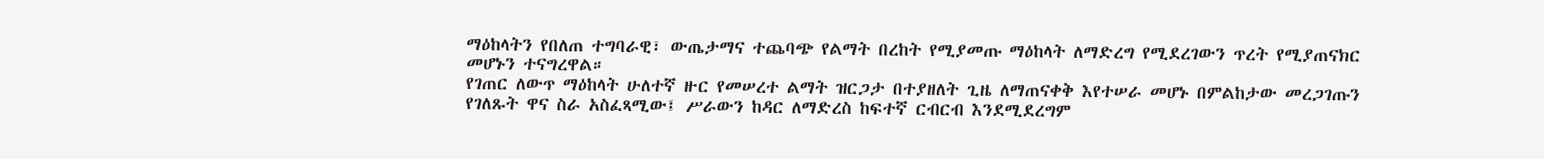ማዕከላትን የበለጠ ተግባራዊ፣ ውጤታማና ተጨባጭ የልማት በረከት የሚያመጡ ማዕከላት ለማድረግ የሚደረገውን ጥረት የሚያጠናክር መሆኑን ተናግረዋል።
የገጠር ለውጥ ማዕከላት ሁለተኛ ዙር የመሠረተ ልማት ዝርጋታ በተያዘለት ጊዜ ለማጠናቀቅ እየተሠራ መሆኑ በምልከታው መረጋገጡን የገለጹት ዋና ስራ አስፈጻሚው፤ ሥራውን ከዳር ለማድረስ ከፍተኛ ርብርብ እንደሚደረግም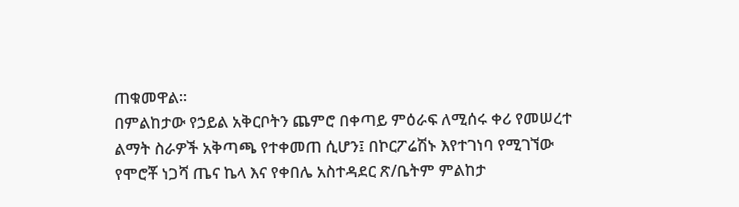ጠቁመዋል።
በምልከታው የኃይል አቅርቦትን ጨምሮ በቀጣይ ምዕራፍ ለሚሰሩ ቀሪ የመሠረተ ልማት ስራዎች አቅጣጫ የተቀመጠ ሲሆን፤ በኮርፖሬሽኑ እየተገነባ የሚገኘው የሞሮቾ ነጋሻ ጤና ኬላ እና የቀበሌ አስተዳደር ጽ/ቤትም ምልከታ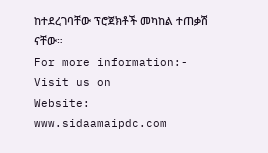ከተደረገባቸው ፕሮጀክቶች መካከል ተጠቃሽ ናቸው።
For more information:- Visit us on
Website: www.sidaamaipdc.com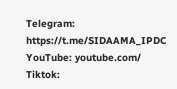Telegram: https://t.me/SIDAAMA_IPDC
YouTube: youtube.com/
Tiktok: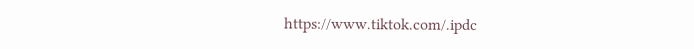https://www.tiktok.com/.ipdc